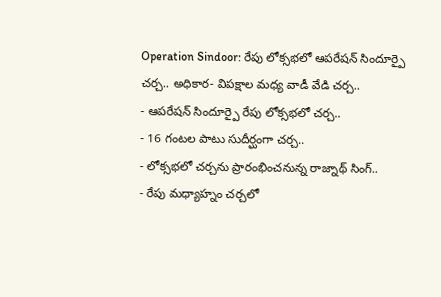Operation Sindoor: రేపు లోక్సభలో ఆపరేషన్ సిందూర్పై చర్చ.. అధికార- విపక్షాల మధ్య వాడీ వేడి చర్చ..
- ఆపరేషన్ సిందూర్పై రేపు లోక్సభలో చర్చ..
- 16 గంటల పాటు సుదీర్ఘంగా చర్చ..
- లోక్సభలో చర్చను ప్రారంభించనున్న రాజ్నాథ్ సింగ్..
- రేపు మధ్యాహ్నం చర్చలో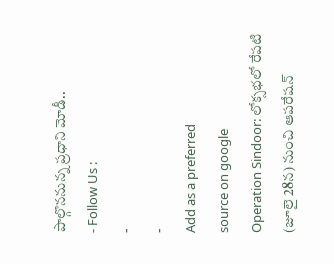పాల్గొననున్న ప్రధాని మోడీ..
- Follow Us :
-
-
Add as a preferred
source on google
Operation Sindoor: లోక్సభలో రేపటి (జూలై 28న) నుంచి ఆపరేషన్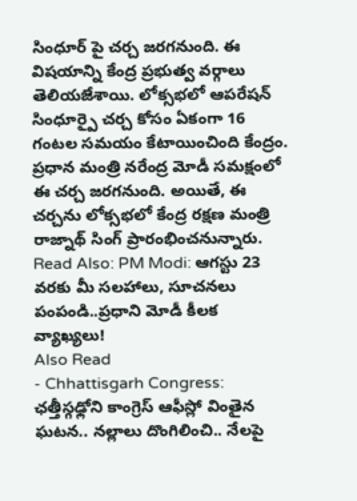సింధూర్ పై చర్చ జరగనుంది. ఈ విషయాన్ని కేంద్ర ప్రభుత్వ వర్గాలు తెలియజేశాయి. లోక్సభలో ఆపరేషన్ సింధూర్పై చర్చ కోసం ఏకంగా 16 గంటల సమయం కేటాయించింది కేంద్రం. ప్రధాన మంత్రి నరేంద్ర మోడీ సమక్షంలో ఈ చర్చ జరగనుంది. అయితే, ఈ చర్చను లోక్సభలో కేంద్ర రక్షణ మంత్రి రాజ్నాథ్ సింగ్ ప్రారంభించనున్నారు.
Read Also: PM Modi: ఆగస్టు 23 వరకు మీ సలహాలు, సూచనలు పంపండి..ప్రధాని మోడీ కీలక వ్యాఖ్యలు!
Also Read
- Chhattisgarh Congress: ఛత్తీస్గఢ్లోని కాంగ్రెస్ ఆఫీస్లో వింతైన ఘటన.. నల్లాలు దొంగిలించి.. నేలపై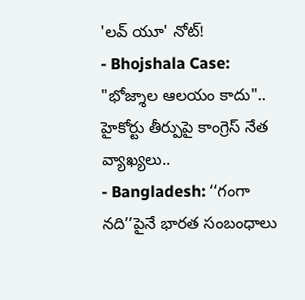'లవ్ యూ' నోట్!
- Bhojshala Case: "భోజ్శాల ఆలయం కాదు".. హైకోర్టు తీర్పుపై కాంగ్రెస్ నేత వ్యాఖ్యలు..
- Bangladesh: ‘‘గంగా నది’’పైనే భారత సంబంధాలు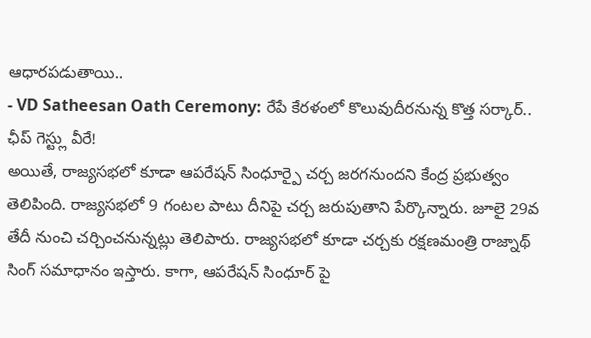ఆధారపడుతాయి..
- VD Satheesan Oath Ceremony: రేపే కేరళంలో కొలువుదీరనున్న కొత్త సర్కార్.. ఛీప్ గెస్ట్లు వీరే!
అయితే, రాజ్యసభలో కూడా ఆపరేషన్ సింధూర్పై చర్చ జరగనుందని కేంద్ర ప్రభుత్వం తెలిపింది. రాజ్యసభలో 9 గంటల పాటు దీనిపై చర్చ జరుపుతాని పేర్కొన్నారు. జూలై 29వ తేదీ నుంచి చర్చించనున్నట్లు తెలిపారు. రాజ్యసభలో కూడా చర్చకు రక్షణమంత్రి రాజ్నాథ్ సింగ్ సమాధానం ఇస్తారు. కాగా, ఆపరేషన్ సింధూర్ పై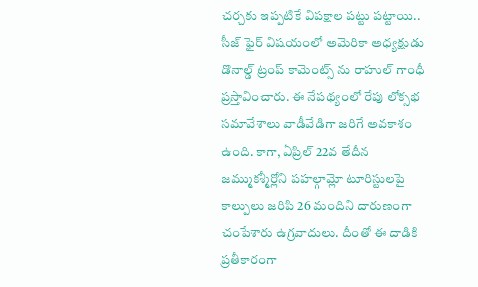చర్చకు ఇప్పటికే విపక్షాల పట్టు పట్టాయి.. సీజ్ ఫైర్ విషయంలో అమెరికా అధ్యక్షుడు డొనాల్డ్ ట్రంప్ కామెంట్స్ ను రాహుల్ గాంధీ ప్రస్తావించారు. ఈ నేపథ్యంలో రేపు లోక్సభ సమావేశాలు వాడీవేడిగా జరిగే అవకాశం ఉంది. కాగా, ఏప్రిల్ 22వ తేదీన జమ్ముకశ్మీర్లోని పహల్గామ్లో టూరిస్టులపై కాల్పులు జరిపి 26 మందిని దారుణంగా చంపేశారు ఉగ్రవాదులు. దీంతో ఈ దాడికి ప్రతీకారంగా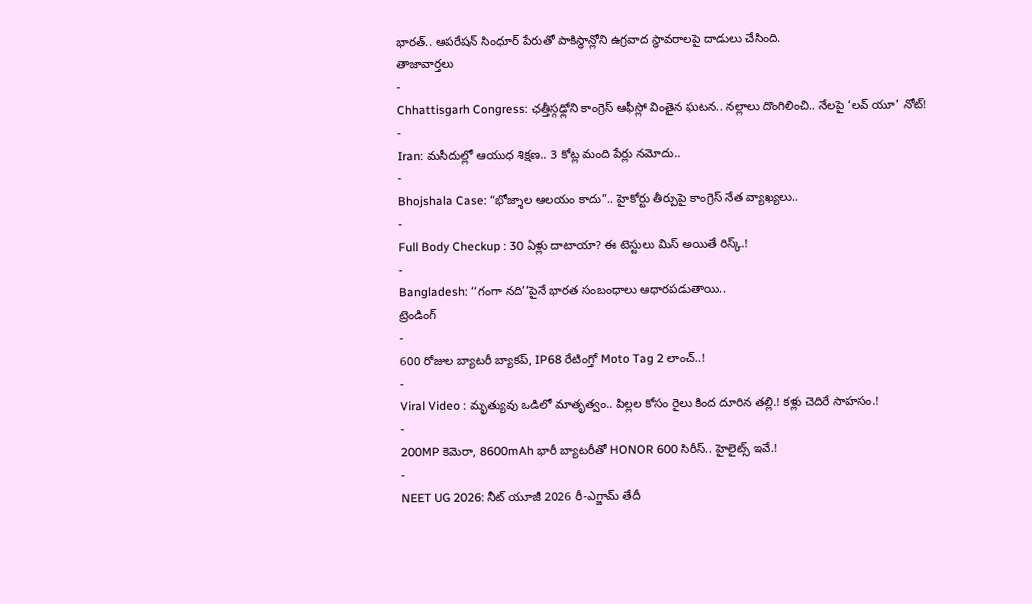భారత్.. ఆపరేషన్ సింధూర్ పేరుతో పాకిస్థాన్లోని ఉగ్రవాద స్థావరాలపై దాడులు చేసింది.
తాజావార్తలు
-
Chhattisgarh Congress: ఛత్తీస్గఢ్లోని కాంగ్రెస్ ఆఫీస్లో వింతైన ఘటన.. నల్లాలు దొంగిలించి.. నేలపై ‘లవ్ యూ’ నోట్!
-
Iran: మసీదుల్లో ఆయుధ శిక్షణ.. 3 కోట్ల మంది పేర్లు నమోదు..
-
Bhojshala Case: “భోజ్శాల ఆలయం కాదు”.. హైకోర్టు తీర్పుపై కాంగ్రెస్ నేత వ్యాఖ్యలు..
-
Full Body Checkup : 30 ఏళ్లు దాటాయా? ఈ టెస్టులు మిస్ అయితే రిస్క్.!
-
Bangladesh: ‘‘గంగా నది’’పైనే భారత సంబంధాలు ఆధారపడుతాయి..
ట్రెండింగ్
-
600 రోజుల బ్యాటరీ బ్యాకప్, IP68 రేటింగ్తో Moto Tag 2 లాంచ్..!
-
Viral Video : మృత్యువు ఒడిలో మాతృత్వం.. పిల్లల కోసం రైలు కింద దూరిన తల్లి.! కళ్లు చెదిరే సాహసం.!
-
200MP కెమెరా, 8600mAh భారీ బ్యాటరీతో HONOR 600 సిరీస్.. హైలైట్స్ ఇవే.!
-
NEET UG 2026: నీట్ యూజీ 2026 రీ-ఎగ్జామ్ తేదీ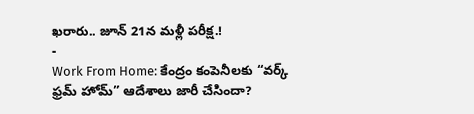ఖరారు.. జూన్ 21న మళ్లీ పరీక్ష.!
-
Work From Home: కేంద్రం కంపెనీలకు “వర్క్ ఫ్రమ్ హోమ్” ఆదేశాలు జారీ చేసిందా?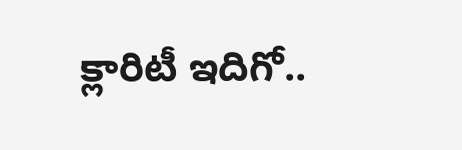క్లారిటీ ఇదిగో..